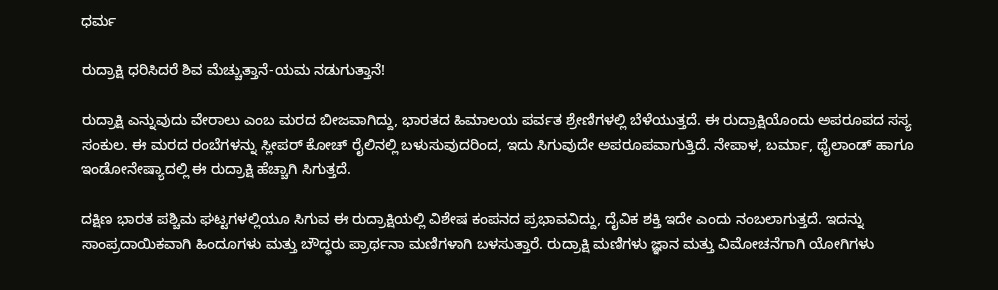ಧರ್ಮ

ರುದ್ರಾಕ್ಷಿ ಧರಿಸಿದರೆ ಶಿವ ಮೆಚ್ಚುತ್ತಾನೆ-ಯಮ ನಡುಗುತ್ತಾನೆ!

ರುದ್ರಾಕ್ಷಿ ಎನ್ನುವುದು ವೇರಾಲು ಎಂಬ ಮರದ ಬೀಜವಾಗಿದ್ದು, ಭಾರತದ ಹಿಮಾಲಯ ಪರ್ವತ ಶ್ರೇಣಿಗಳಲ್ಲಿ ಬೆಳೆಯುತ್ತದೆ. ಈ ರುದ್ರಾಕ್ಷಿಯೊಂದು ಅಪರೂಪದ ಸಸ್ಯ ಸಂಕುಲ. ಈ ಮರದ ರಂಬೆಗಳನ್ನು ಸ್ಲೀಪರ್ ಕೋಚ್ ರೈಲಿನಲ್ಲಿ ಬಳುಸುವುದರಿಂದ, ಇದು ಸಿಗುವುದೇ ಅಪರೂಪವಾಗುತ್ತಿದೆ. ನೇಪಾಳ, ಬರ್ಮಾ, ಥೈಲಾಂಡ್ ಹಾಗೂ ಇಂಡೋನೇಷ್ಯಾದಲ್ಲಿ ಈ ರುದ್ರಾಕ್ಷಿ ಹೆಚ್ಚಾಗಿ ಸಿಗುತ್ತದೆ.

ದಕ್ಷಿಣ ಭಾರತ ಪಶ್ಚಿಮ ಘಟ್ಟಗಳಲ್ಲಿಯೂ ಸಿಗುವ ಈ ರುದ್ರಾಕ್ಷಿಯಲ್ಲಿ ವಿಶೇಷ ಕಂಪನದ ಪ್ರಭಾವವಿದ್ದು, ದೈವಿಕ ಶಕ್ತಿ ಇದೇ ಎಂದು ನಂಬಲಾಗುತ್ತದೆ. ಇದನ್ನು ಸಾಂಪ್ರದಾಯಿಕವಾಗಿ ಹಿಂದೂಗಳು ಮತ್ತು ಬೌದ್ಧರು ಪ್ರಾರ್ಥನಾ ಮಣಿಗಳಾಗಿ ಬಳಸುತ್ತಾರೆ. ರುದ್ರಾಕ್ಷಿ ಮಣಿಗಳು ಜ್ಞಾನ ಮತ್ತು ವಿಮೋಚನೆಗಾಗಿ ಯೋಗಿಗಳು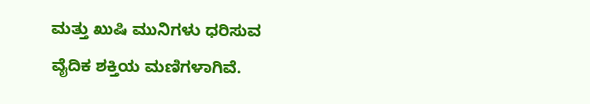ಮತ್ತು ಖುಷಿ ಮುನಿಗಳು ಧರಿಸುವ ವೈದಿಕ ಶಕ್ತಿಯ ಮಣಿಗಳಾಗಿವೆ.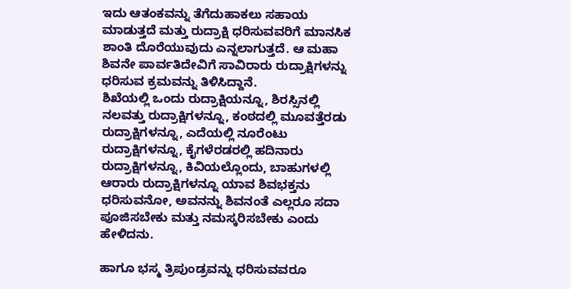ಇದು ಆತಂಕವನ್ನು ತೆಗೆದುಹಾಕಲು ಸಹಾಯ ಮಾಡುತ್ತದೆ ಮತ್ತು ರುದ್ರಾಕ್ಷಿ ಧರಿಸುವವರಿಗೆ ಮಾನಸಿಕ ಶಾಂತಿ ದೊರೆಯುವುದು ಎನ್ನಲಾಗುತ್ತದೆ. ಆ ಮಹಾ ಶಿವನೇ ಪಾರ್ವತಿದೇವಿಗೆ ಸಾವಿರಾರು ರುದ್ರಾಕ್ಷಿಗಳನ್ನು ಧರಿಸುವ ಕ್ರಮವನ್ನು ತಿಳಿಸಿದ್ದಾನೆ.
ಶಿಖೆಯಲ್ಲಿ ಒಂದು ರುದ್ರಾಕ್ಷಿಯನ್ನೂ, ಶಿರಸ್ಸಿನಲ್ಲಿ ನಲವತ್ತು ರುದ್ರಾಕ್ಷಿಗಳನ್ನೂ, ಕಂಠದಲ್ಲಿ ಮೂವತ್ತೆರಡು ರುದ್ರಾಕ್ಷಿಗಳನ್ನೂ, ಎದೆಯಲ್ಲಿ ನೂರೆಂಟು ರುದ್ರಾಕ್ಷಿಗಳನ್ನೂ, ಕೈಗಳೆರಡರಲ್ಲಿ ಹದಿನಾರು ರುದ್ರಾಕ್ಷಿಗಳನ್ನೂ, ಕಿವಿಯಲ್ಲೊಂದು, ಬಾಹುಗಳಲ್ಲಿ ಆರಾರು ರುದ್ರಾಕ್ಷಿಗಳನ್ನೂ ಯಾವ ಶಿವಭಕ್ತನು ಧರಿಸುವನೋ, ಅವನನ್ನು ಶಿವನಂತೆ ಎಲ್ಲರೂ ಸದಾ ಪೂಜಿಸಬೇಕು ಮತ್ತು ನಮಸ್ಕರಿಸಬೇಕು ಎಂದು ಹೇಳಿದನು.

ಹಾಗೂ ಭಸ್ಮ ತ್ರಿಪುಂಡ್ರವನ್ನು ಧರಿಸುವವರೂ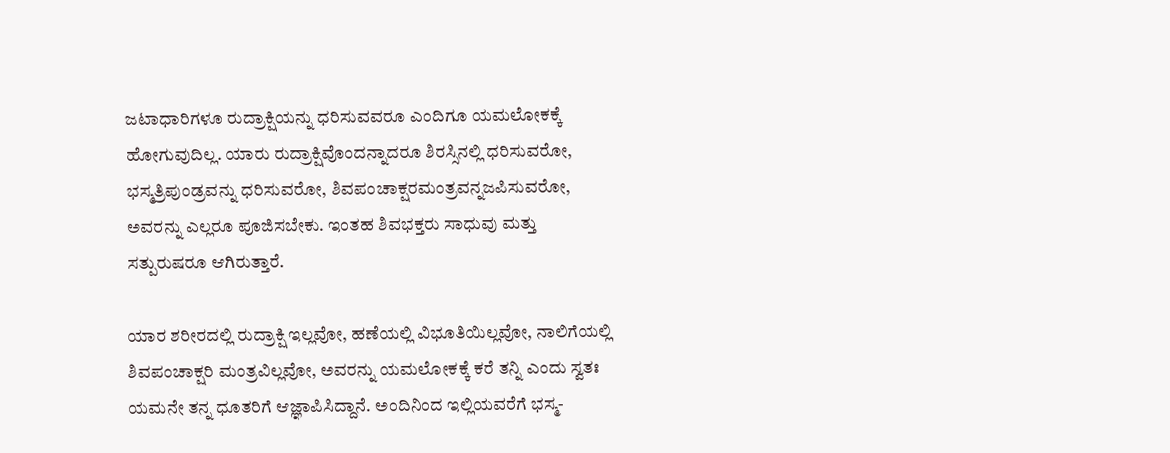ಜಟಾಧಾರಿಗಳೂ ರುದ್ರಾಕ್ಷಿಯನ್ನು ಧರಿಸುವವರೂ ಎಂದಿಗೂ ಯಮಲೋಕಕ್ಕೆ ಹೋಗುವುದಿಲ್ಲ. ಯಾರು ರುದ್ರಾಕ್ಷಿವೊಂದನ್ನಾದರೂ ಶಿರಸ್ಸಿನಲ್ಲಿ ಧರಿಸುವರೋ, ಭಸ್ಮತ್ರಿಪುಂಡ್ರವನ್ನು ಧರಿಸುವರೋ, ಶಿವಪಂಚಾಕ್ಷರಮಂತ್ರವನ್ನಜಪಿಸುವರೋ, ಅವರನ್ನು ಎಲ್ಲರೂ ಪೂಜಿಸಬೇಕು. ಇಂತಹ ಶಿವಭಕ್ತರು ಸಾಧುವು ಮತ್ತು ಸತ್ಪುರುಷರೂ ಆಗಿರುತ್ತಾರೆ.

ಯಾರ ಶರೀರದಲ್ಲಿ ರುದ್ರಾಕ್ಷಿ ಇಲ್ಲವೋ, ಹಣೆಯಲ್ಲಿ ವಿಭೂತಿಯಿಲ್ಲವೋ, ನಾಲಿಗೆಯಲ್ಲಿ ಶಿವಪಂಚಾಕ್ಷರಿ ಮಂತ್ರವಿಲ್ಲವೋ, ಅವರನ್ನು ಯಮಲೋಕಕ್ಕೆ ಕರೆ ತನ್ನಿ ಎಂದು ಸ್ವತಃ ಯಮನೇ ತನ್ನ ಧೂತರಿಗೆ ಆಜ್ಞಾಪಿಸಿದ್ದಾನೆ. ಅಂದಿನಿಂದ ಇಲ್ಲಿಯವರೆಗೆ ಭಸ್ಮ-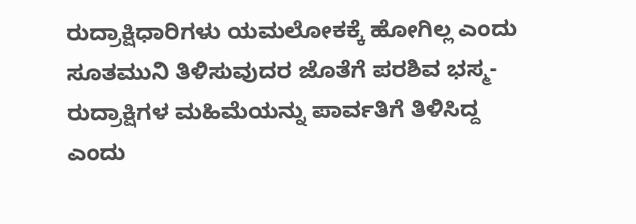ರುದ್ರಾಕ್ಷಿಧಾರಿಗಳು ಯಮಲೋಕಕ್ಕೆ ಹೋಗಿಲ್ಲ ಎಂದು ಸೂತಮುನಿ ತಿಳಿಸುವುದರ ಜೊತೆಗೆ ಪರಶಿವ ಭಸ್ಮ-ರುದ್ರಾಕ್ಷಿಗಳ ಮಹಿಮೆಯನ್ನು ಪಾರ್ವತಿಗೆ ತಿಳಿಸಿದ್ದ ಎಂದು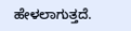ಹೇಳಲಾಗುತ್ತದೆ.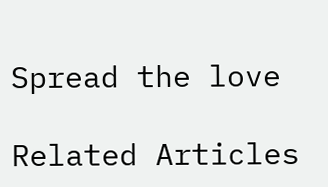Spread the love

Related Articles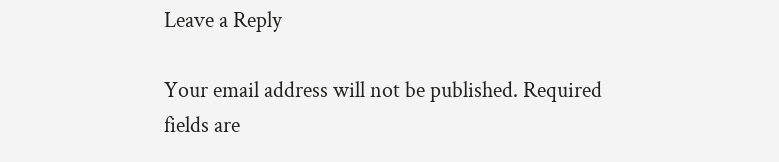Leave a Reply

Your email address will not be published. Required fields are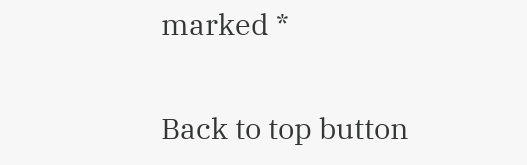marked *

Back to top button